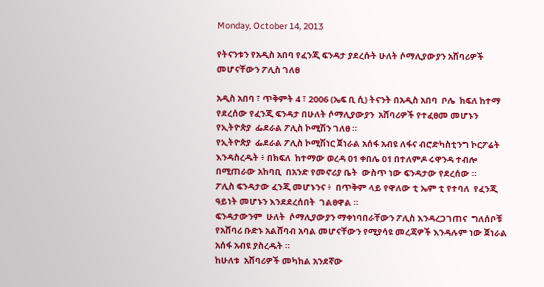Monday, October 14, 2013

የትናንቱን የአዲስ አበባ የፈንጂ ፍንዳታ ያደረሱት ሁለት ሶማሊያውያን አሸባሪዎች መሆናቸውን ፖሊስ ገለፀ

አዲስ አበባ ፣ ጥቅምት 4 ፣ 2006 (ኤፍ ቢ ሲ) ትናንት በአዲስ አበባ  ቦሌ  ክፍለ ከተማ  የደረሰው የፈንጂ ፍንዳታ በሁለት ሶማሊያውያን  አሸባሪዎች የተፈፀመ መሆኑን የኢትዮጵያ  ፌደራል ፖሊስ ኮሚሽን ገለፀ ።
የኢትዮጵያ  ፌደራል ፖሊስ ኮሚሽነር ጀነራል አሰፋ አብዩ ለፋና ብሮድካስቲንግ ኮርፖሬት እንዳስረዱት ፥ በክፍለ  ከተማው ወረዳ 01 ቀበሌ 01 በተለምዶ ሩዋንዳ ተብሎ በሚጠራው አከባቢ  በአንድ የመኖሪያ ቤት  ውስጥ ነው ፍንዳታው የደረሰው ።
ፖሊስ ፍንዳታው ፈንጂ መሆኑንና ፥  በጥቅም ላይ የዋለው ቲ ኤም ቲ የተባለ  የፈንጂ ዓይነት መሆኑን እንደደረሰበት  ገልፀዋል ።
ፍንዳታውንም  ሁለት  ሶማሊያውያን ማቀነባበራቸውን ፖሊስ እንዳረጋገጠና  ግለሰቦቹ የአሸባሪ ቡድኑ አልሸባብ አባል መሆናቸውን የሚያሳዩ መረጃዎች እንዳሉም ነው ጀነራል አሰፋ አብዩ ያስረዱት ።
ከሁለቱ  አሸባሪዎች መካከል አንደኛው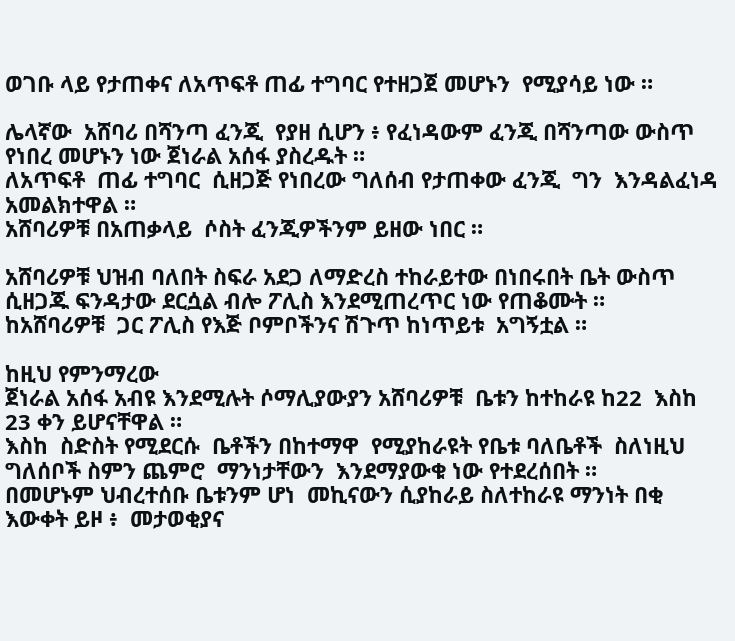ወገቡ ላይ የታጠቀና ለአጥፍቶ ጠፊ ተግባር የተዘጋጀ መሆኑን  የሚያሳይ ነው ።

ሌላኛው  አሸባሪ በሻንጣ ፈንጂ  የያዘ ሲሆን ፥ የፈነዳውም ፈንጂ በሻንጣው ውስጥ የነበረ መሆኑን ነው ጀነራል አሰፋ ያስረዱት ።
ለአጥፍቶ  ጠፊ ተግባር  ሲዘጋጅ የነበረው ግለሰብ የታጠቀው ፈንጂ  ግን  እንዳልፈነዳ አመልክተዋል ።
አሸባሪዎቹ በአጠቃላይ  ሶስት ፈንጂዎችንም ይዘው ነበር ።

አሸባሪዎቹ ህዝብ ባለበት ስፍራ አደጋ ለማድረስ ተከራይተው በነበሩበት ቤት ውስጥ ሲዘጋጁ ፍንዳታው ደርሷል ብሎ ፖሊስ እንደሚጠረጥር ነው የጠቆሙት ።
ከአሸባሪዎቹ  ጋር ፖሊስ የእጅ ቦምቦችንና ሽጉጥ ከነጥይቱ  አግኝቷል ።

ከዚህ የምንማረው
ጀነራል አሰፋ አብዩ እንደሚሉት ሶማሊያውያን አሸባሪዎቹ  ቤቱን ከተከራዩ ከ22  እስከ 23 ቀን ይሆናቸዋል ።
እስከ  ስድስት የሚደርሱ  ቤቶችን በከተማዋ  የሚያከራዩት የቤቱ ባለቤቶች  ስለነዚህ  ግለሰቦች ስምን ጨምሮ  ማንነታቸውን  እንደማያውቁ ነው የተደረሰበት ።
በመሆኑም ህብረተሰቡ ቤቱንም ሆነ  መኪናውን ሲያከራይ ስለተከራዩ ማንነት በቂ  እውቀት ይዞ ፥  መታወቂያና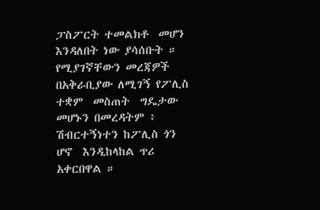ፓስፖርት ተመልክቶ  መሆን  እንዳለበት ነው ያሳሰቡት ።
የሚያገኛቸውን መረጃዎች በአቅራቢያው ለሚገኝ የፖሊስ  ተቋም  መስጠት  ግዴታው መሆኑን በመረዳትም ፥  ሽብርተኝነተን ከፖሊስ ጎን  ሆኖ  እንዲከላከል ጥሪ አቀርበዋል ።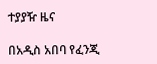ተያያዥ ዜና

በአዲስ አበባ የፈንጂ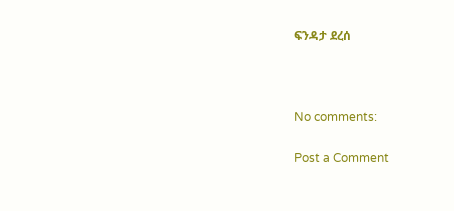ፍንዳታ ደረሰ



No comments:

Post a Comment